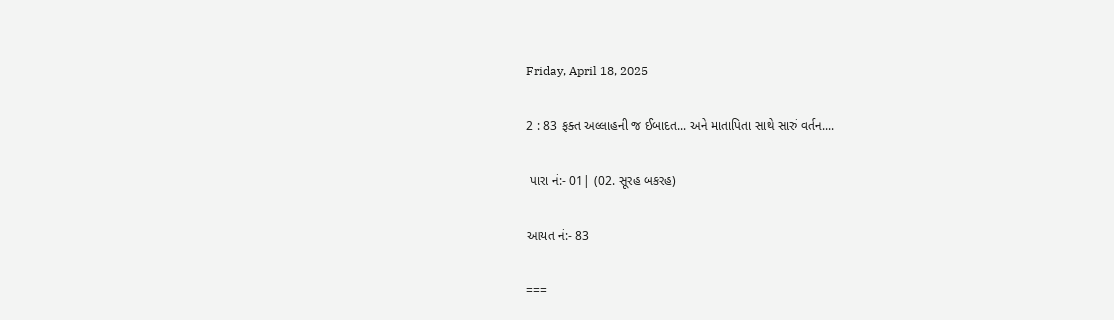Friday, April 18, 2025

2 : 83 ફક્ત અલ્લાહની જ ઈબાદત... અને માતાપિતા સાથે સારું વર્તન....

 પારા નં:- 01| (02. સૂરહ બકરહ)

આયત નં:- 83

===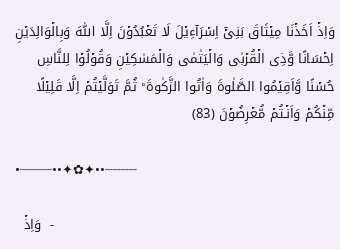وَاِذۡ اَخَذۡنَا مِيۡثَاقَ بَنِىۡٓ اِسۡرَآءِيۡلَ لَا تَعۡبُدُوۡنَ اِلَّا اللّٰهَ وَبِالۡوَالِدَيۡنِ اِحۡسَانًا وَّذِى الۡقُرۡبٰى وَالۡيَتٰمٰى وَالۡمَسٰکِيۡنِ وَقُوۡلُوۡا لِلنَّاسِ حُسۡنًا وَّاَقِيۡمُوا الصَّلٰوةَ وَاٰتُوا الزَّکٰوةَ ؕ ثُمَّ تَوَلَّيۡتُمۡ اِلَّا قَلِيۡلًا مِّنۡکُمۡ وَاَنۡـتُمۡ مُّعۡرِضُوۡنَ (83)

•┈┈┈┈••✦✿✦••┈┈┈┈

  وَاِذۡ  -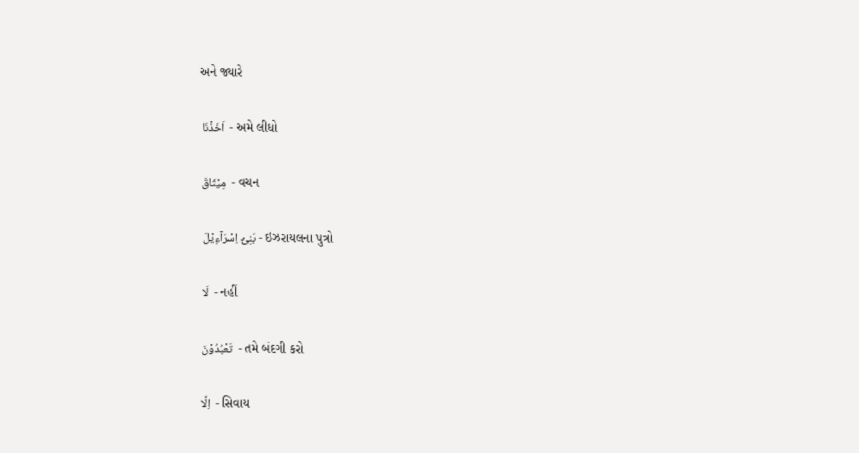અને જ્યારે

 اَخَذۡنَا  - અમે લીધો

 مِيۡثَاقَ  - વચન

  بَنِىۡٓ اِسۡرَآءِيۡلَ - ઇઝરાયલના પુત્રો

  لَا  - નહીં

  تَعۡبُدُوۡنَ  - તમે બંદગી કરો

  اِلَّا  - સિવાય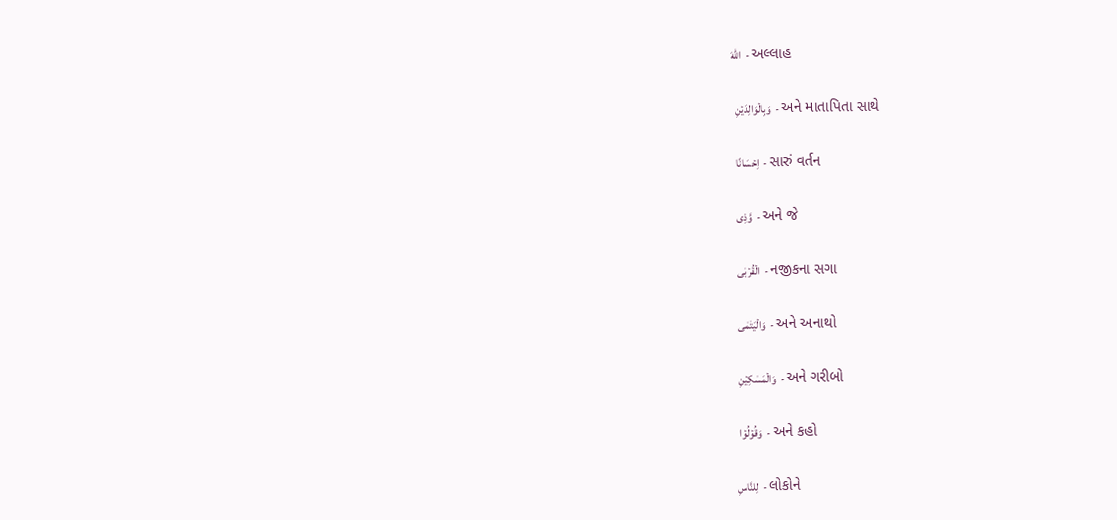اللّٰهَ  - અલ્લાહ

  وَبِالۡوَالِدَيۡنِ  - અને માતાપિતા સાથે

  اِحۡسَانًا  - સારું વર્તન

  وَّذِى  - અને જે

  الۡقُرۡبٰى  - નજીકના સગા

  وَالۡيَتٰمٰى  - અને અનાથો

  وَالۡمَسٰکِيۡنِ  - અને ગરીબો

  وَقُوۡلُوۡا  - અને કહો

 لِلنَّاسِ  - લોકોને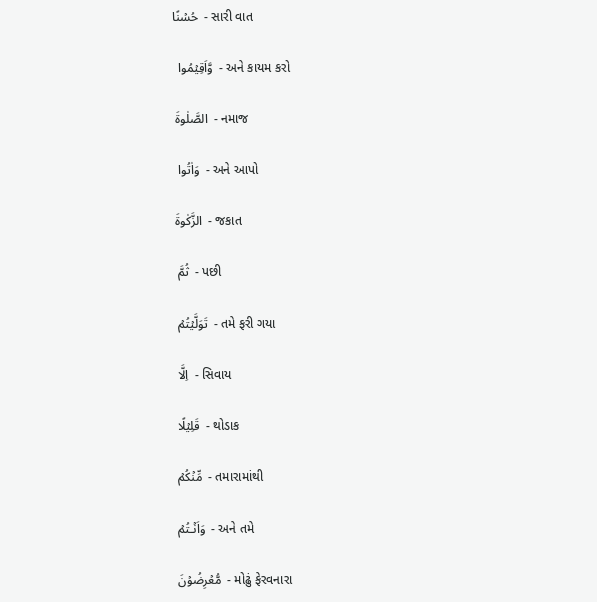حُسۡنًا  - સારી વાત

  وَّاَقِيۡمُوا  - અને કાયમ કરો

 الصَّلٰوةَ  - નમાજ

  وَاٰتُوا  - અને આપો

 الزَّکٰوةَ  - જકાત

  ثُمَّ  - પછી

  تَوَلَّيۡتُمۡ  - તમે ફરી ગયા

  اِلَّا  - સિવાય

  قَلِيۡلًا  - થોડાક

  مِّنۡکُمۡ  - તમારામાંથી

  وَاَنۡـتُمۡ  - અને તમે

  مُّعۡرِضُوۡنَ  - મોઢું ફેરવનારા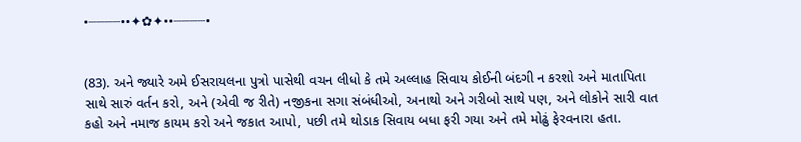•┈┈┈┈••✦✿✦••┈┈┈┈•


(83). અને જ્યારે અમે ઈસરાયલના પુત્રો પાસેથી વચન લીધો કે તમે અલ્લાહ સિવાય કોઈની બંદગી ન કરશો અને માતાપિતા સાથે સારું વર્તન કરો, અને (એવી જ રીતે) નજીકના સગા સંબંધીઓ, અનાથો અને ગરીબો સાથે પણ, અને લોકોને સારી વાત કહો અને નમાજ કાયમ કરો અને જકાત આપો, પછી તમે થોડાક સિવાય બધા ફરી ગયા અને તમે મોઢું ફેરવનારા હતા.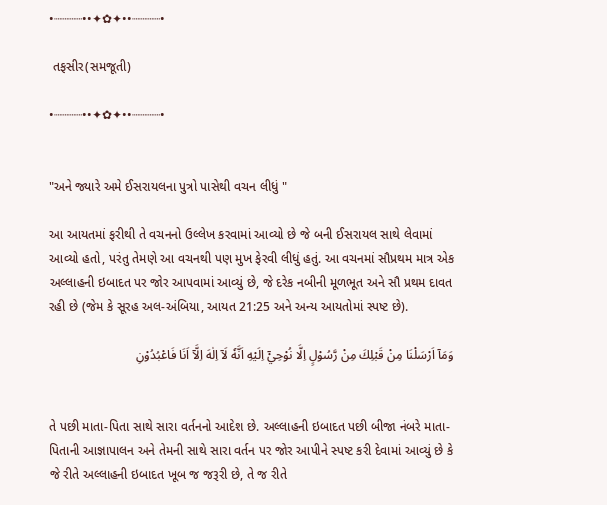•┈┈┈┈••✦✿✦••┈┈┈┈•

 તફસીર(સમજૂતી)

•┈┈┈┈••✦✿✦••┈┈┈┈•


"અને જ્યારે અમે ઈસરાયલના પુત્રો પાસેથી વચન લીધું "

આ આયતમાં ફરીથી તે વચનનો ઉલ્લેખ કરવામાં આવ્યો છે જે બની ઈસરાયલ સાથે લેવામાં આવ્યો હતો, પરંતુ તેમણે આ વચનથી પણ મુખ ફેરવી લીધું હતું. આ વચનમાં સૌપ્રથમ માત્ર એક અલ્લાહની ઇબાદત પર જોર આપવામાં આવ્યું છે, જે દરેક નબીની મૂળભૂત અને સૌ પ્રથમ દાવત રહી છે (જેમ કે સૂરહ અલ-અંબિયા, આયત 21:25 અને અન્ય આયતોમાં સ્પષ્ટ છે).

وَمَآ اَرْسَلْنَا مِنْ قَبْلِكَ مِنْ رَّسُوْلٍ اِلَّا نُوْحِيْٓ اِلَيْهِ اَنَّهٗ لَآ اِلٰهَ اِلَّآ اَنَا فَاعْبُدُوْنِ


તે પછી માતા-પિતા સાથે સારા વર્તનનો આદેશ છે. અલ્લાહની ઇબાદત પછી બીજા નંબરે માતા-પિતાની આજ્ઞાપાલન અને તેમની સાથે સારા વર્તન પર જોર આપીને સ્પષ્ટ કરી દેવામાં આવ્યું છે કે જે રીતે અલ્લાહની ઇબાદત ખૂબ જ જરૂરી છે, તે જ રીતે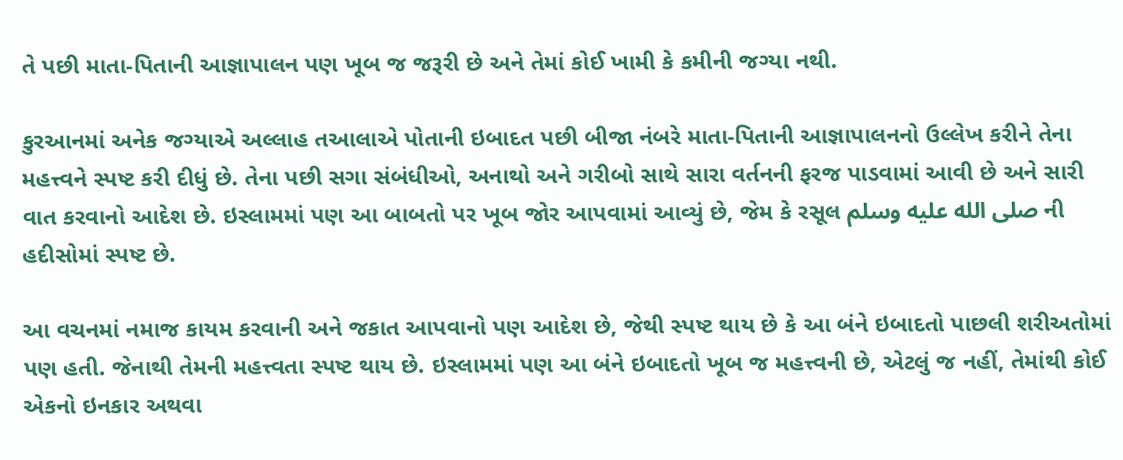તે પછી માતા-પિતાની આજ્ઞાપાલન પણ ખૂબ જ જરૂરી છે અને તેમાં કોઈ ખામી કે કમીની જગ્યા નથી.

કુરઆનમાં અનેક જગ્યાએ અલ્લાહ તઆલાએ પોતાની ઇબાદત પછી બીજા નંબરે માતા-પિતાની આજ્ઞાપાલનનો ઉલ્લેખ કરીને તેના મહત્ત્વને સ્પષ્ટ કરી દીધું છે. તેના પછી સગા સંબંધીઓ, અનાથો અને ગરીબો સાથે સારા વર્તનની ફરજ પાડવામાં આવી છે અને સારી વાત કરવાનો આદેશ છે. ઇસ્લામમાં પણ આ બાબતો પર ખૂબ જોર આપવામાં આવ્યું છે, જેમ કે રસૂલ صلى الله عليه وسلم ની હદીસોમાં સ્પષ્ટ છે.

આ વચનમાં નમાજ કાયમ કરવાની અને જકાત આપવાનો પણ આદેશ છે, જેથી સ્પષ્ટ થાય છે કે આ બંને ઇબાદતો પાછલી શરીઅતોમાં પણ હતી. જેનાથી તેમની મહત્ત્વતા સ્પષ્ટ થાય છે. ઇસ્લામમાં પણ આ બંને ઇબાદતો ખૂબ જ મહત્ત્વની છે, એટલું જ નહીં, તેમાંથી કોઈ એકનો ઇનકાર અથવા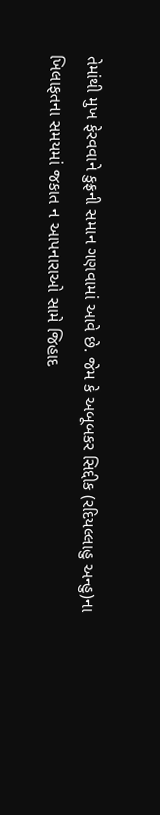તેમાંથી મુખ ફેરવવાને કુફ્રની સમાન ગણવામાં આવે છે. જેમ કે અબૂબકર સિદ્દીક (રદિયલ્લાહુ અન્હુ)ના ખિલાફતના સમયમાં જકાત ન આપનારાઓ સામે જિહાદ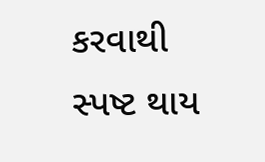કરવાથી સ્પષ્ટ થાય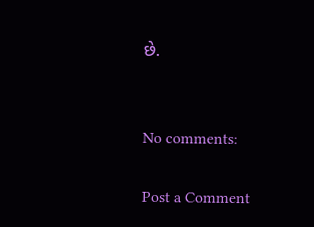છે.


No comments:

Post a Comment